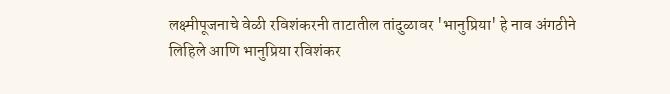लक्ष्मीपूजनाचे वेळी रविशंकरनी ताटातील तांदुळावर 'भानुप्रिया' हे नाव अंगठीने लिहिले आणि भानुप्रिया रविशंकर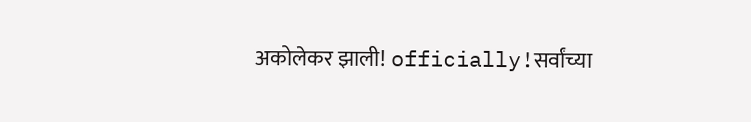अकोलेकर झाली! officially!सर्वांच्या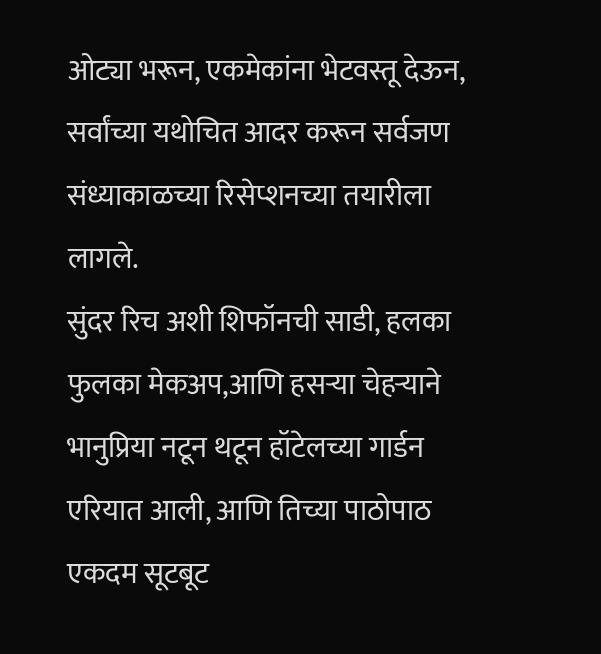ओट्या भरून, एकमेकांना भेटवस्तू देऊन, सर्वांच्या यथोचित आदर करून सर्वजण संध्याकाळच्या रिसेप्शनच्या तयारीला लागले.
सुंदर रिच अशी शिफॉनची साडी, हलका फुलका मेकअप,आणि हसऱ्या चेहऱ्याने भानुप्रिया नटून थटून हॉटेलच्या गार्डन एरियात आली, आणि तिच्या पाठोपाठ एकदम सूटबूट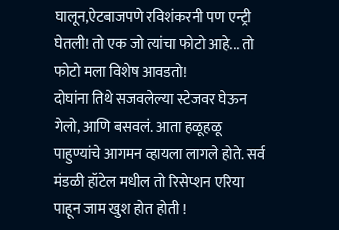घालून,ऐटबाजपणे रविशंकरनी पण एन्ट्री घेतली! तो एक जो त्यांचा फोटो आहे... तो फोटो मला विशेष आवडतो!
दोघांना तिथे सजवलेल्या स्टेजवर घेऊन गेलो, आणि बसवलं. आता हळूहळू पाहुण्यांचे आगमन व्हायला लागले होते. सर्व मंडळी हॉटेल मधील तो रिसेप्शन एरिया पाहून जाम खुश होत होती !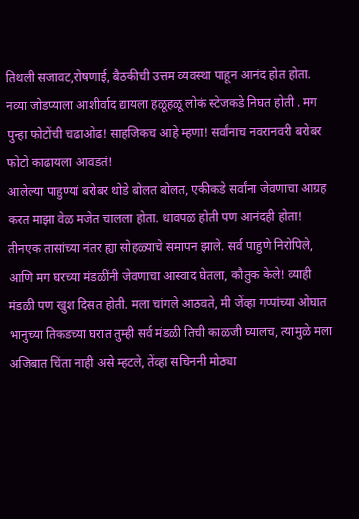तिथली सजावट,रोषणाई, बैठकीची उत्तम व्यवस्था पाहून आनंद होत होता. नव्या जोडप्याला आशीर्वाद द्यायला हळूहळू लोकं स्टेजकडे निघत होती . मग पुन्हा फोटोंची चढाओढ! साहजिकच आहे म्हणा! सर्वांनाच नवरानवरी बरोबर फोटो काढायला आवडतं!
आलेल्या पाहुण्यां बरोबर थोडे बोलत बोलत, एकीकडे सर्वांना जेवणाचा आग्रह करत माझा वेळ मजेत चालला होता. धावपळ होती पण आनंदही होता!
तीनएक तासांच्या नंतर ह्या सोहळ्याचे समापन झाले. सर्व पाहुणे निरोपिले, आणि मग घरच्या मंडळींनी जेवणाचा आस्वाद घेतला, कौतुक केले! व्याही मंडळी पण खुश दिसत होती. मला चांगले आठवते, मी जेंव्हा गप्पांच्या ओघात भानुच्या तिकडच्या घरात तुम्ही सर्व मंडळी तिची काळजी घ्यालच, त्यामुळे मला अजिबात चिंता नाही असे म्हटले, तेंव्हा सचिननी मोठ्या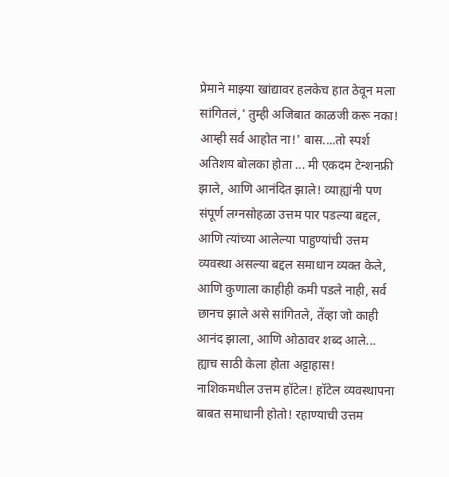प्रेमाने माझ्या खांद्यावर हलकेच हात ठेवून मला सांगितलं,' तुम्ही अजिबात काळजी करू नका! आम्ही सर्व आहोत ना!' बास....तो स्पर्श अतिशय बोलका होता ... मी एकदम टेन्शनफ्री झाले, आणि आनंदित झाले! व्याह्यांनी पण संपूर्ण लग्नसोहळा उत्तम पार पडल्या बद्दल, आणि त्यांच्या आलेल्या पाहुण्यांची उत्तम व्यवस्था असल्या बद्दल समाधान व्यक्त केले, आणि कुणाला काहीही कमी पडले नाही, सर्व छानच झाले असे सांगितले, तेंव्हा जो काही आनंद झाला, आणि ओठावर शब्द आले... ह्याच साठी केला होता अट्टाहास!
नाशिकमधील उत्तम हॉटेल! हॉटेल व्यवस्थापना बाबत समाधानी होतो! रहाण्याची उत्तम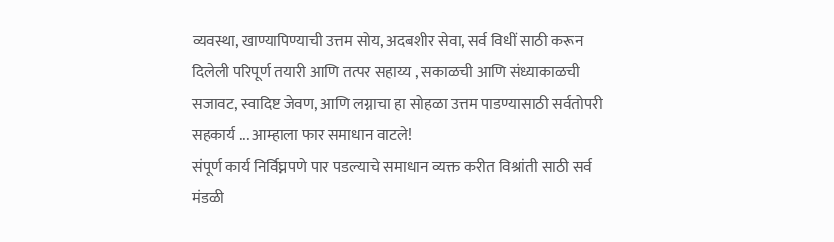व्यवस्था, खाण्यापिण्याची उत्तम सोय, अदबशीर सेवा, सर्व विधीं साठी करून दिलेली परिपूर्ण तयारी आणि तत्पर सहाय्य , सकाळची आणि संध्याकाळची सजावट, स्वादिष्ट जेवण, आणि लग्नाचा हा सोहळा उत्तम पाडण्यासाठी सर्वतोपरी सहकार्य ... आम्हाला फार समाधान वाटले!
संपूर्ण कार्य निर्विघ्नपणे पार पडल्याचे समाधान व्यक्त करीत विश्रांती साठी सर्व मंडळी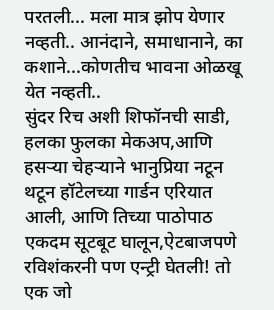परतली... मला मात्र झोप येणार नव्हती.. आनंदाने, समाधानाने, का कशाने...कोणतीच भावना ओळखू येत नव्हती..
सुंदर रिच अशी शिफॉनची साडी, हलका फुलका मेकअप,आणि हसऱ्या चेहऱ्याने भानुप्रिया नटून थटून हॉटेलच्या गार्डन एरियात आली, आणि तिच्या पाठोपाठ एकदम सूटबूट घालून,ऐटबाजपणे रविशंकरनी पण एन्ट्री घेतली! तो एक जो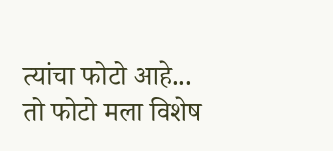त्यांचा फोटो आहे... तो फोटो मला विशेष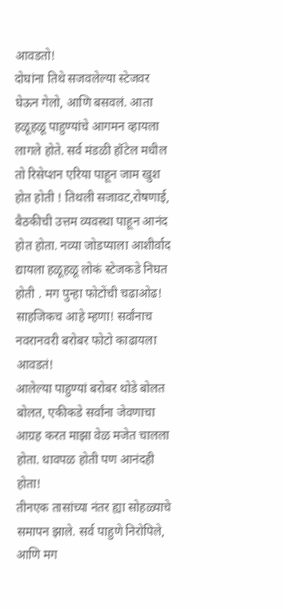आवडतो!
दोघांना तिथे सजवलेल्या स्टेजवर घेऊन गेलो, आणि बसवलं. आता हळूहळू पाहुण्यांचे आगमन व्हायला लागले होते. सर्व मंडळी हॉटेल मधील तो रिसेप्शन एरिया पाहून जाम खुश होत होती ! तिथली सजावट,रोषणाई, बैठकीची उत्तम व्यवस्था पाहून आनंद होत होता. नव्या जोडप्याला आशीर्वाद द्यायला हळूहळू लोकं स्टेजकडे निघत होती . मग पुन्हा फोटोंची चढाओढ! साहजिकच आहे म्हणा! सर्वांनाच नवरानवरी बरोबर फोटो काढायला आवडतं!
आलेल्या पाहुण्यां बरोबर थोडे बोलत बोलत, एकीकडे सर्वांना जेवणाचा आग्रह करत माझा वेळ मजेत चालला होता. धावपळ होती पण आनंदही होता!
तीनएक तासांच्या नंतर ह्या सोहळ्याचे समापन झाले. सर्व पाहुणे निरोपिले, आणि मग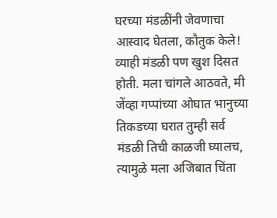घरच्या मंडळींनी जेवणाचा आस्वाद घेतला, कौतुक केले! व्याही मंडळी पण खुश दिसत होती. मला चांगले आठवते, मी जेंव्हा गप्पांच्या ओघात भानुच्या तिकडच्या घरात तुम्ही सर्व मंडळी तिची काळजी घ्यालच, त्यामुळे मला अजिबात चिंता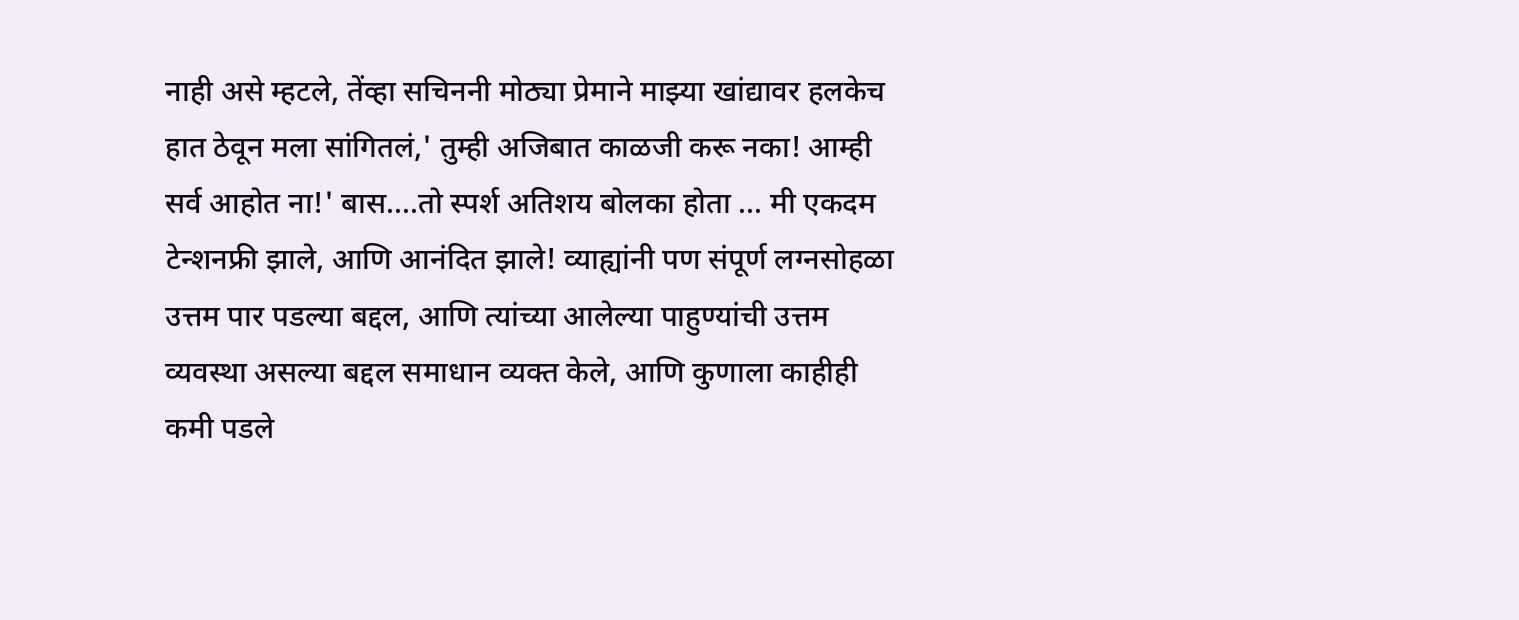नाही असे म्हटले, तेंव्हा सचिननी मोठ्या प्रेमाने माझ्या खांद्यावर हलकेच हात ठेवून मला सांगितलं,' तुम्ही अजिबात काळजी करू नका! आम्ही सर्व आहोत ना!' बास....तो स्पर्श अतिशय बोलका होता ... मी एकदम टेन्शनफ्री झाले, आणि आनंदित झाले! व्याह्यांनी पण संपूर्ण लग्नसोहळा उत्तम पार पडल्या बद्दल, आणि त्यांच्या आलेल्या पाहुण्यांची उत्तम व्यवस्था असल्या बद्दल समाधान व्यक्त केले, आणि कुणाला काहीही कमी पडले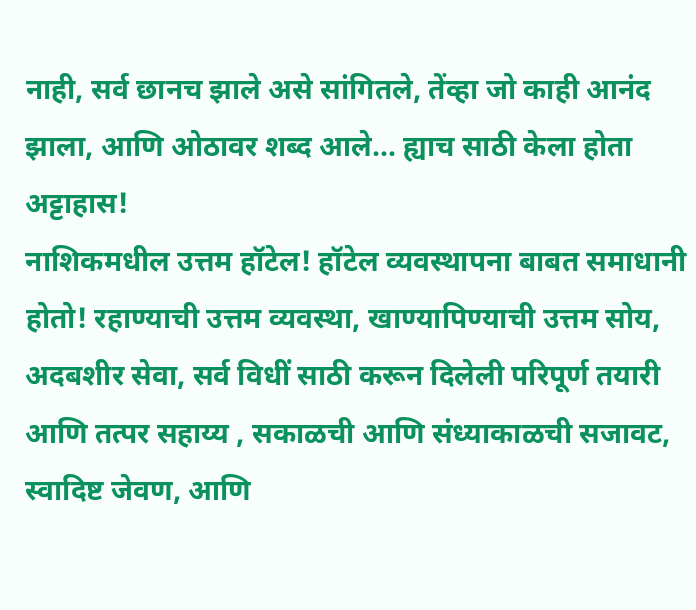नाही, सर्व छानच झाले असे सांगितले, तेंव्हा जो काही आनंद झाला, आणि ओठावर शब्द आले... ह्याच साठी केला होता अट्टाहास!
नाशिकमधील उत्तम हॉटेल! हॉटेल व्यवस्थापना बाबत समाधानी होतो! रहाण्याची उत्तम व्यवस्था, खाण्यापिण्याची उत्तम सोय, अदबशीर सेवा, सर्व विधीं साठी करून दिलेली परिपूर्ण तयारी आणि तत्पर सहाय्य , सकाळची आणि संध्याकाळची सजावट, स्वादिष्ट जेवण, आणि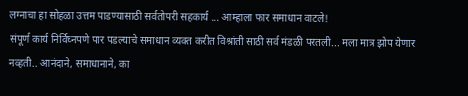लग्नाचा हा सोहळा उत्तम पाडण्यासाठी सर्वतोपरी सहकार्य ... आम्हाला फार समाधान वाटले!
संपूर्ण कार्य निर्विघ्नपणे पार पडल्याचे समाधान व्यक्त करीत विश्रांती साठी सर्व मंडळी परतली... मला मात्र झोप येणार नव्हती.. आनंदाने, समाधानाने, का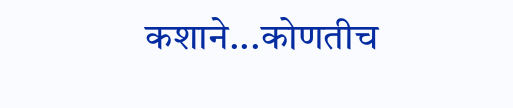कशाने...कोणतीच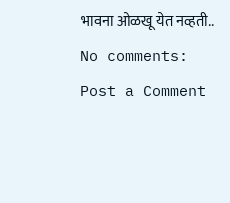भावना ओळखू येत नव्हती..
No comments:
Post a Comment